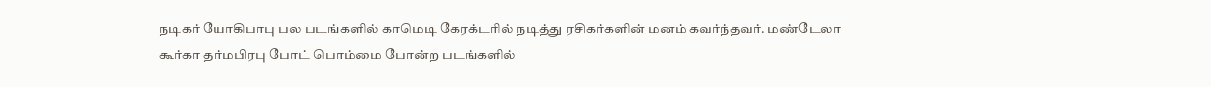நடிகர் யோகிபாபு பல படங்களில் காமெடி கேரக்டரில் நடித்து ரசிகர்களின் மனம் கவர்ந்தவர். மண்டேலா கூர்கா தர்மபிரபு போட் பொம்மை போன்ற படங்களில்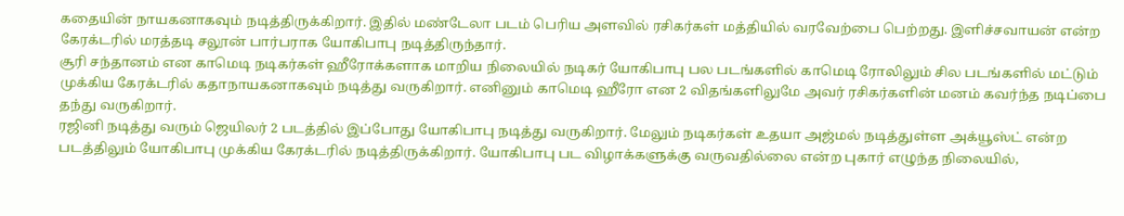கதையின் நாயகனாகவும் நடித்திருக்கிறார். இதில் மண்டேலா படம் பெரிய அளவில் ரசிகர்கள் மத்தியில் வரவேற்பை பெற்றது. இளிச்சவாயன் என்ற கேரக்டரில் மரத்தடி சலூன் பார்பராக யோகிபாபு நடித்திருந்தார்.
சூரி சந்தானம் என காமெடி நடிகர்கள் ஹீரோக்களாக மாறிய நிலையில் நடிகர் யோகிபாபு பல படங்களில் காமெடி ரோலிலும் சில படங்களில் மட்டும் முக்கிய கேரக்டரில் கதாநாயகனாகவும் நடித்து வருகிறார். எனினும் காமெடி ஹீரோ என 2 விதங்களிலுமே அவர் ரசிகர்களின் மனம் கவர்ந்த நடிப்பை தந்து வருகிறார்.
ரஜினி நடித்து வரும் ஜெயிலர் 2 படத்தில் இப்போது யோகிபாபு நடித்து வருகிறார். மேலும் நடிகர்கள் உதயா அஜ்மல் நடித்துள்ள அக்யூஸ்ட் என்ற படத்திலும் யோகிபாபு முக்கிய கேரக்டரில் நடித்திருக்கிறார். யோகிபாபு பட விழாக்களுக்கு வருவதில்லை என்ற புகார் எழுந்த நிலையில்,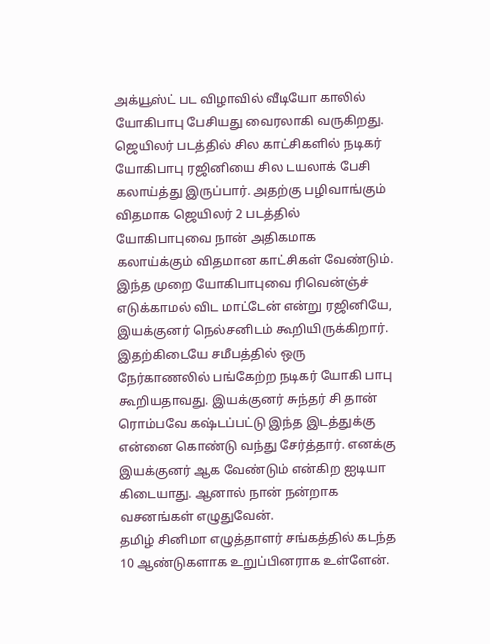அக்யூஸ்ட் பட விழாவில் வீடியோ காலில் யோகிபாபு பேசியது வைரலாகி வருகிறது.
ஜெயிலர் படத்தில் சில காட்சிகளில் நடிகர் யோகிபாபு ரஜினியை சில டயலாக் பேசி கலாய்த்து இருப்பார். அதற்கு பழிவாங்கும் விதமாக ஜெயிலர் 2 படத்தில் யோகிபாபுவை நான் அதிகமாக கலாய்க்கும் விதமான காட்சிகள் வேண்டும். இந்த முறை யோகிபாபுவை ரிவென்ஞ்ச் எடுக்காமல் விட மாட்டேன் என்று ரஜினியே, இயக்குனர் நெல்சனிடம் கூறியிருக்கிறார்.
இதற்கிடையே சமீபத்தில் ஒரு நேர்காணலில் பங்கேற்ற நடிகர் யோகி பாபு கூறியதாவது. இயக்குனர் சுந்தர் சி தான் ரொம்பவே கஷ்டப்பட்டு இந்த இடத்துக்கு என்னை கொண்டு வந்து சேர்த்தார். எனக்கு இயக்குனர் ஆக வேண்டும் என்கிற ஐடியா கிடையாது. ஆனால் நான் நன்றாக வசனங்கள் எழுதுவேன்.
தமிழ் சினிமா எழுத்தாளர் சங்கத்தில் கடந்த 10 ஆண்டுகளாக உறுப்பினராக உள்ளேன்.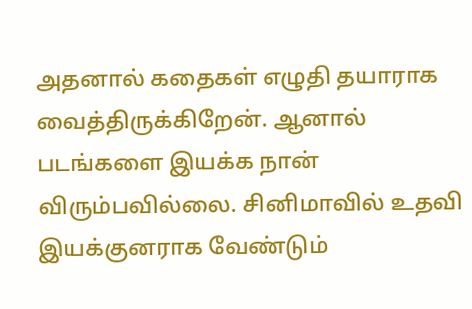அதனால் கதைகள் எழுதி தயாராக வைத்திருக்கிறேன். ஆனால் படங்களை இயக்க நான் விரும்பவில்லை. சினிமாவில் உதவி இயக்குனராக வேண்டும்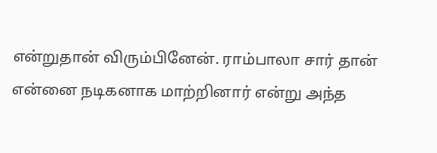என்றுதான் விரும்பினேன். ராம்பாலா சார் தான் என்னை நடிகனாக மாற்றினார் என்று அந்த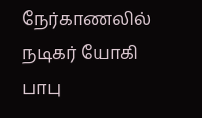நேர்காணலில் நடிகர் யோகி பாபு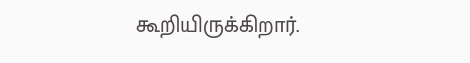கூறியிருக்கிறார்.